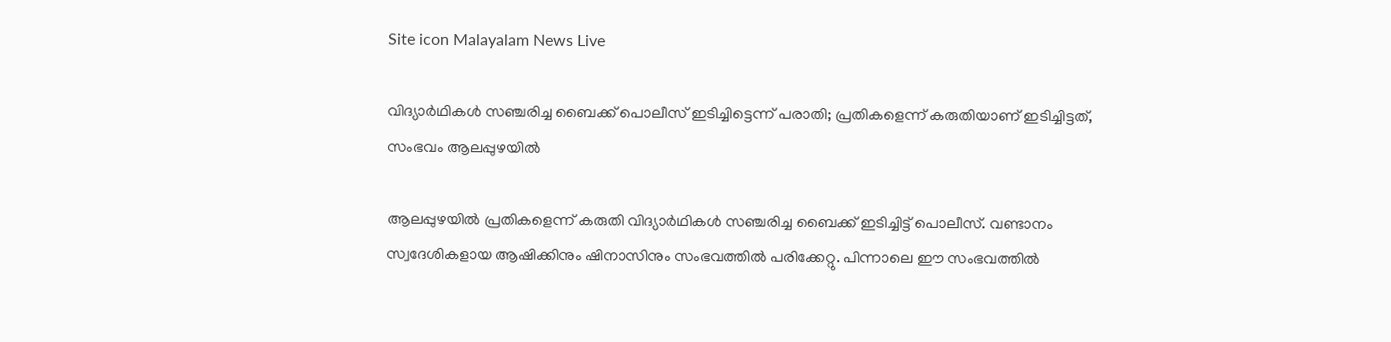Site icon Malayalam News Live

വിദ്യാർഥികൾ സഞ്ചരിച്ച ബൈക്ക് പൊലീസ് ഇടിച്ചിട്ടെന്ന് പരാതി; പ്രതികളെന്ന് കരുതിയാണ് ഇടിച്ചിട്ടത്, സംഭവം ആലപ്പുഴയിൽ

ആലപ്പുഴയിൽ പ്രതികളെന്ന് കരുതി വിദ്യാർഥികൾ സഞ്ചരിച്ച ബൈക്ക് ഇടിച്ചിട്ട് പൊലീസ്. വണ്ടാനം സ്വദേശികളായ ആഷിക്കിനും ഷിനാസിനും സംഭവത്തിൽ പരിക്കേറ്റു. പിന്നാലെ ഈ സംഭവത്തിൽ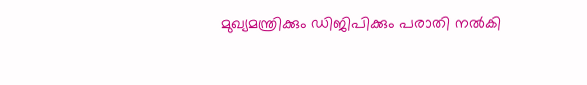മുഖ്യമന്ത്രിക്കും ഡിജിപിക്കും പരാതി നൽകി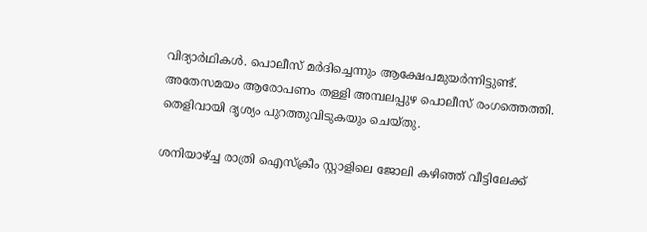വിദ്യാർഥികൾ. പൊലീസ് മർദിച്ചെന്നും ആക്ഷേപമുയർന്നിട്ടുണ്ട്. അതേസമയം ആരോപണം തള്ളി അമ്പലപ്പുഴ പൊലീസ് രംഗത്തെത്തി. തെളിവായി ദൃശ്യം പുറത്തുവിടുകയും ചെയ്തു.

ശനിയാഴ്ച്ച രാത്രി ഐസ്ക്രീം സ്റ്റാളിലെ ജോലി കഴിഞ്ഞ് വീട്ടിലേക്ക്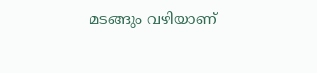മടങ്ങും വഴിയാണ്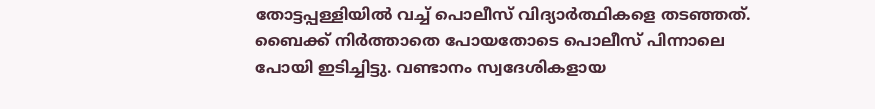തോട്ടപ്പള്ളിയിൽ വച്ച് പൊലീസ് വിദ്യാർത്ഥികളെ തടഞ്ഞത്. ബൈക്ക് നിർത്താതെ പോയതോടെ പൊലീസ് പിന്നാലെ പോയി ഇടിച്ചിട്ടു. വണ്ടാനം സ്വദേശികളായ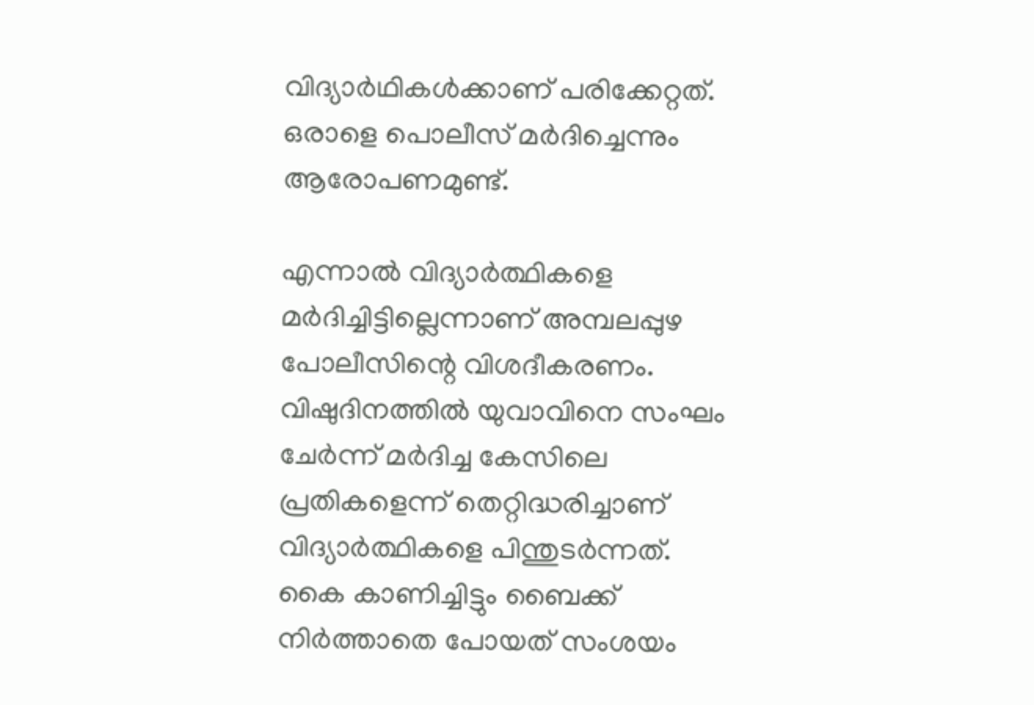വിദ്യാർഥികൾക്കാണ് പരിക്കേറ്റത്. ഒരാളെ പൊലീസ് മർദിച്ചെന്നും ആരോപണമുണ്ട്.

എന്നാൽ വിദ്യാർത്ഥികളെ മർദിച്ചിട്ടില്ലെന്നാണ് അമ്പലപ്പുഴ പോലീസിന്റെ വിശദീകരണം. വിഷുദിനത്തിൽ യുവാവിനെ സംഘം ചേർന്ന് മർദിച്ച കേസിലെ പ്രതികളെന്ന് തെറ്റിദ്ധരിച്ചാണ് വിദ്യാർത്ഥികളെ പിന്തുടർന്നത്. കൈ കാണിച്ചിട്ടും ബൈക്ക് നിർത്താതെ പോയത് സംശയം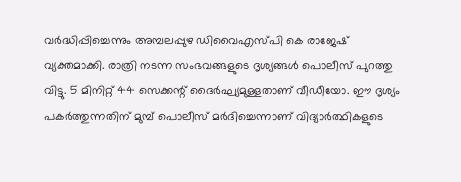വർദ്ധിപ്പിച്ചെന്നും അമ്പലപ്പുഴ ഡിവൈഎസ്പി കെ രാജേഷ് വ്യക്തമാക്കി. രാത്രി നടന്ന സംഭവങ്ങളുടെ ദൃശ്യങ്ങൾ പൊലീസ് പുറത്തു വിട്ടു. 5 മിനിറ്റ് 44 സെക്കന്റ് ദൈർഘ്യമുള്ളതാണ് വീഡീയോ. ഈ ദൃശ്യം പകർത്തുന്നതിന് മുമ്പ് പൊലീസ് മർദിച്ചെന്നാണ് വിദ്യാർത്ഥികളുടെ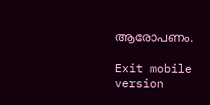ആരോപണം.

Exit mobile version